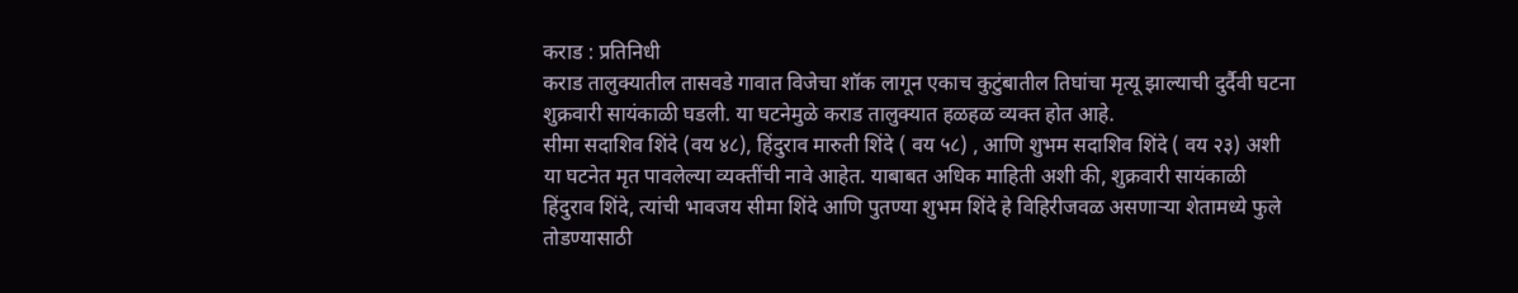कराड : प्रतिनिधी
कराड तालुक्यातील तासवडे गावात विजेचा शॉक लागून एकाच कुटुंबातील तिघांचा मृत्यू झाल्याची दुर्दैवी घटना शुक्रवारी सायंकाळी घडली. या घटनेमुळे कराड तालुक्यात हळहळ व्यक्त होत आहे.
सीमा सदाशिव शिंदे (वय ४८), हिंदुराव मारुती शिंदे ( वय ५८) , आणि शुभम सदाशिव शिंदे ( वय २३) अशी या घटनेत मृत पावलेल्या व्यक्तींची नावे आहेत. याबाबत अधिक माहिती अशी की, शुक्रवारी सायंकाळी हिंदुराव शिंदे, त्यांची भावजय सीमा शिंदे आणि पुतण्या शुभम शिंदे हे विहिरीजवळ असणाऱ्या शेतामध्ये फुले तोडण्यासाठी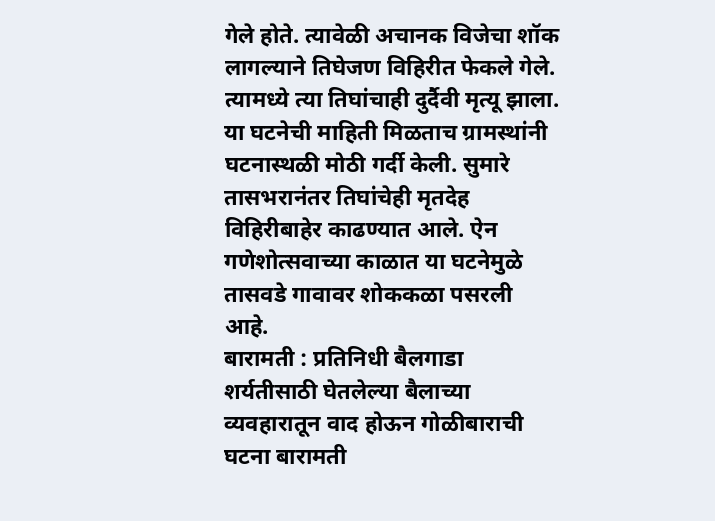गेले होते. त्यावेळी अचानक विजेचा शॉक लागल्याने तिघेजण विहिरीत फेकले गेले. त्यामध्ये त्या तिघांचाही दुर्दैवी मृत्यू झाला.
या घटनेची माहिती मिळताच ग्रामस्थांनी घटनास्थळी मोठी गर्दी केली. सुमारे तासभरानंतर तिघांचेही मृतदेह विहिरीबाहेर काढण्यात आले. ऐन गणेशोत्सवाच्या काळात या घटनेमुळे तासवडे गावावर शोककळा पसरली आहे.
बारामती : प्रतिनिधी बैलगाडा शर्यतीसाठी घेतलेल्या बैलाच्या व्यवहारातून वाद होऊन गोळीबाराची घटना बारामती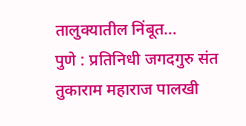तालुक्यातील निंबूत…
पुणे : प्रतिनिधी जगदगुरु संत तुकाराम महाराज पालखी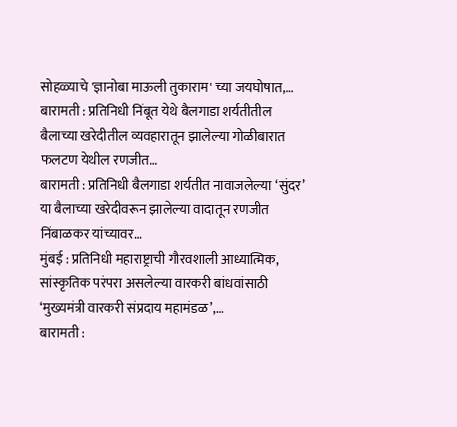सोहळ्याचे 'ज्ञानोबा माऊली तुकाराम' च्या जयघोषात,…
बारामती : प्रतिनिधी निंबूत येथे बैलगाडा शर्यतीतील बैलाच्या खरेदीतील व्यवहारातून झालेल्या गोळीबारात फलटण येथील रणजीत…
बारामती : प्रतिनिधी बैलगाडा शर्यतीत नावाजलेल्या ‘सुंदर’ या बैलाच्या खरेदीवरून झालेल्या वादातून रणजीत निंबाळकर यांच्यावर…
मुंबई : प्रतिनिधी महाराष्ट्राची गौरवशाली आध्यात्मिक, सांस्कृतिक परंपरा असलेल्या वारकरी बांधवांसाठी ‘मुख्यमंत्री वारकरी संप्रदाय महामंडळ’,…
बारामती :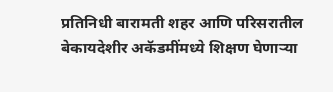प्रतिनिधी बारामती शहर आणि परिसरातील बेकायदेशीर अकॅडमींमध्ये शिक्षण घेणाऱ्या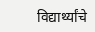विद्यार्थ्यांचे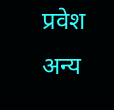प्रवेश अन्य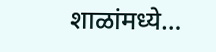शाळांमध्ये…